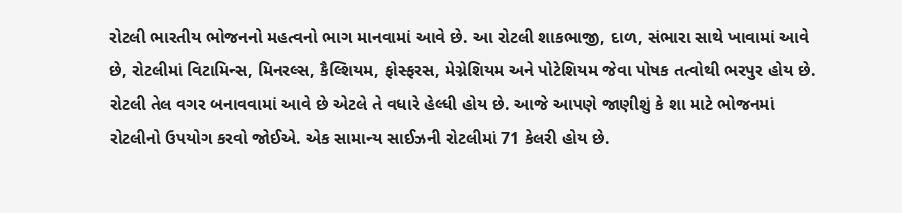રોટલી ભારતીય ભોજનનો મહત્વનો ભાગ માનવામાં આવે છે. આ રોટલી શાકભાજી, દાળ, સંભારા સાથે ખાવામાં આવે છે, રોટલીમાં વિટામિન્સ, મિનરલ્સ, કૈલ્શિયમ, ફોસ્ફરસ, મેગ્નેશિયમ અને પોટેશિયમ જેવા પોષક તત્વોથી ભરપુર હોય છે. રોટલી તેલ વગર બનાવવામાં આવે છે એટલે તે વધારે હેલ્ધી હોય છે. આજે આપણે જાણીશું કે શા માટે ભોજનમાં રોટલીનો ઉપયોગ કરવો જોઈએ. એક સામાન્ય સાઈઝની રોટલીમાં 71 કેલરી હોય છે.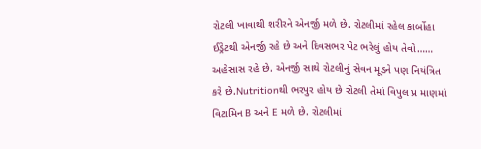રોટલી ખાવાથી શરીરને એનર્જી મળે છે. રોટલીમાં રહેલ કાર્બોહા ઈડ્રેટથી એનર્જી રહે છે અને દિવસભર પેટ ભરેલું હોય તેવો…… અહેસાસ રહે છે. એનર્જી સાથે રોટલીનું સેવન મૂડને પણ નિયંત્રિત કરે છે.Nutritionથી ભરપુર હોય છે રોટલી તેમાં વિપુલ પ્ર માણમાં વિટામિન B અને E મળે છે. રોટલીમાં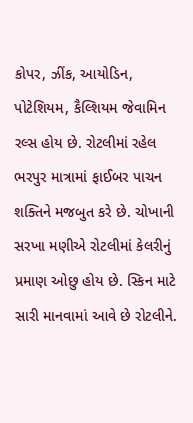કોપર, ઝીંક, આયોડિન, પોટેશિયમ, કૈલ્શિયમ જેવામિન રલ્સ હોય છે. રોટલીમાં રહેલ ભરપુર માત્રામાં ફાઈબર પાચન શક્તિને મજબુત કરે છે. ચોખાની સરખા મણીએ રોટલીમાં કેલરીનું પ્રમાણ ઓછુ હોય છે. સ્કિન માટે સારી માનવામાં આવે છે રોટલીને.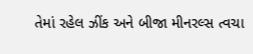તેમાં રહેલ ઝીંક અને બીજા મીનરલ્સ ત્વચા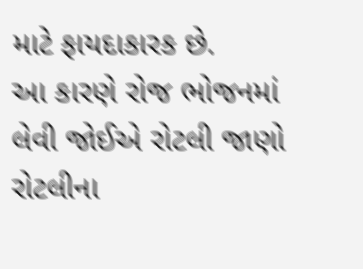માટે ફાયદાકારક છે.
આ કારણે રોજ ભોજનમાં લેવી જોઈએ રોટલી જાણો રોટલીના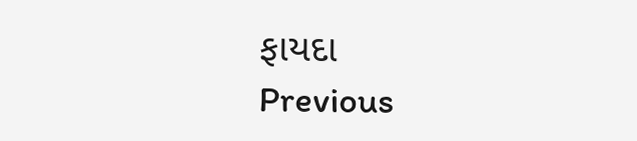ફાયદા
Previous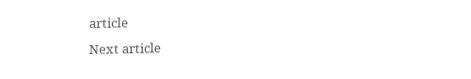article
Next article